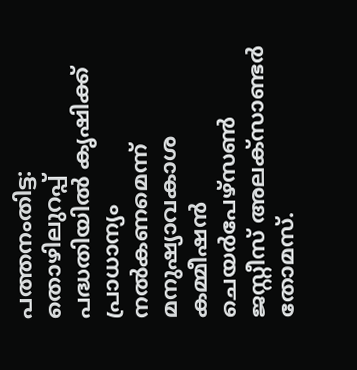പത്തനംതിട്ട: തൊഴിലുറപ്പ് പദ്ധതിയിൽ കൃഷിക്ക് പ്രാധാന്യം നൽകണമെന്ന് മനുഷ്യാവകാശ കമ്മീഷൻ ചെയർപേഴ്സൺ ജസ്റ്റീസ് അലക്സാണ്ടർ തോമസ്.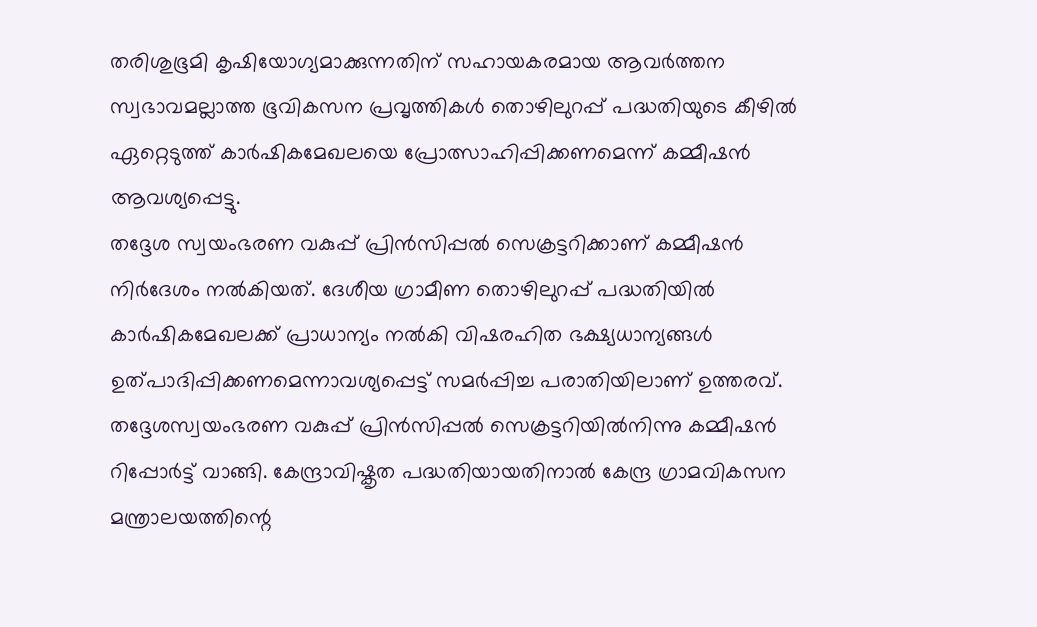തരിശുഭൂമി കൃഷിയോഗ്യമാക്കുന്നതിന് സഹായകരമായ ആവർത്തന സ്വഭാവമല്ലാത്ത ഭൂവികസന പ്രവൃത്തികൾ തൊഴിലുറപ്പ് പദ്ധതിയുടെ കീഴിൽ ഏറ്റെടുത്ത് കാർഷികമേഖലയെ പ്രോത്സാഹിപ്പിക്കണമെന്ന് കമ്മീഷൻ ആവശ്യപ്പെട്ടു.
തദ്ദേശ സ്വയംഭരണ വകുപ്പ് പ്രിൻസിപ്പൽ സെക്രട്ടറിക്കാണ് കമ്മീഷൻ നിർദേശം നൽകിയത്. ദേശീയ ഗ്രാമീണ തൊഴിലുറപ്പ് പദ്ധതിയിൽ കാർഷികമേഖലക്ക് പ്രാധാന്യം നൽകി വിഷരഹിത ഭക്ഷ്യധാന്യങ്ങൾ ഉത്പാദിപ്പിക്കണമെന്നാവശ്യപ്പെട്ട് സമർപ്പിച്ച പരാതിയിലാണ് ഉത്തരവ്.
തദ്ദേശസ്വയംഭരണ വകുപ്പ് പ്രിൻസിപ്പൽ സെക്രട്ടറിയിൽനിന്നു കമ്മീഷൻ റിപ്പോർട്ട് വാങ്ങി. കേന്ദ്രാവിഷ്കൃത പദ്ധതിയായതിനാൽ കേന്ദ്ര ഗ്രാമവികസന മന്ത്രാലയത്തിന്റെ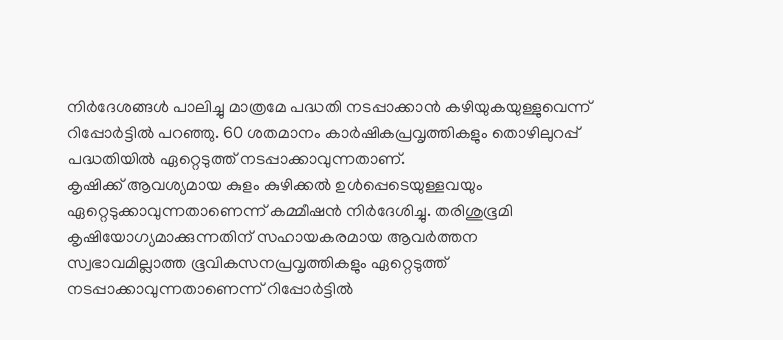നിർദേശങ്ങൾ പാലിച്ചു മാത്രമേ പദ്ധതി നടപ്പാക്കാൻ കഴിയുകയുള്ളുവെന്ന് റിപ്പോർട്ടിൽ പറഞ്ഞു. 60 ശതമാനം കാർഷികപ്രവൃത്തികളും തൊഴിലുറപ്പ് പദ്ധതിയിൽ ഏറ്റെടുത്ത് നടപ്പാക്കാവുന്നതാണ്.
കൃഷിക്ക് ആവശ്യമായ കുളം കുഴിക്കൽ ഉൾപ്പെടെയുള്ളവയും ഏറ്റെടുക്കാവുന്നതാണെന്ന് കമ്മീഷൻ നിർദേശിച്ചു. തരിശുഭൂമി കൃഷിയോഗ്യമാക്കുന്നതിന് സഹായകരമായ ആവർത്തന സ്വഭാവമില്ലാത്ത ഭൂവികസനപ്രവൃത്തികളും ഏറ്റെടുത്ത് നടപ്പാക്കാവുന്നതാണെന്ന് റിപ്പോർട്ടിൽ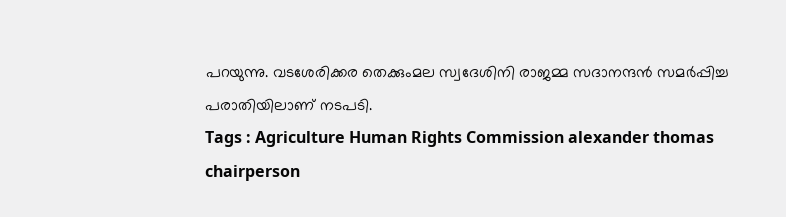പറയുന്നു. വടശേരിക്കര തെക്കുംമല സ്വദേശിനി രാജമ്മ സദാനന്ദൻ സമർപ്പിച്ച പരാതിയിലാണ് നടപടി.
Tags : Agriculture Human Rights Commission alexander thomas chairperson